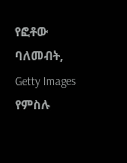የፎቶው ባለመብት, Getty Images
የምስሉ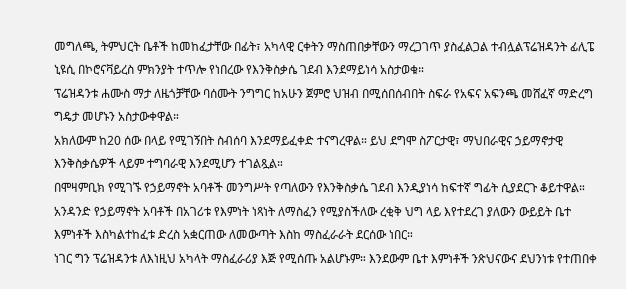መግለጫ, ትምህርት ቤቶች ከመከፈታቸው በፊት፣ አካላዊ ርቀትን ማስጠበቃቸውን ማረጋገጥ ያስፈልጋል ተብሏልፕሬዝዳንት ፊሊፔ ኒዩሲ በኮሮናቫይረስ ምክንያት ተጥሎ የነበረው የእንቅስቃሴ ገደብ እንደማይነሳ አስታወቁ።
ፕሬዝዳንቱ ሐሙስ ማታ ለዜጎቻቸው ባሰሙት ንግግር ከአሁን ጀምሮ ህዝብ በሚሰበሰብበት ስፍራ የአፍና አፍንጫ መሸፈኛ ማድረግ ግዴታ መሆኑን አስታውቀዋል።
አክለውም ከ20 ሰው በላይ የሚገኝበት ስብሰባ እንደማይፈቀድ ተናግረዋል። ይህ ደግሞ ስፖርታዊ፣ ማህበራዊና ኃይማኖታዊ እንቅስቃሴዎች ላይም ተግባራዊ እንደሚሆን ተገልጿል።
በሞዛምቢክ የሚገኙ የኃይማኖት አባቶች መንግሥት የጣለውን የእንቅስቃሴ ገደብ እንዲያነሳ ከፍተኛ ግፊት ሲያደርጉ ቆይተዋል።
አንዳንድ የኃይማኖት አባቶች በአገሪቱ የእምነት ነጻነት ለማስፈን የሚያስችለው ረቂቅ ህግ ላይ እየተደረገ ያለውን ውይይት ቤተ እምነቶች እስካልተከፈቱ ድረስ አቋርጠው ለመውጣት እስከ ማስፈራራት ደርሰው ነበር።
ነገር ግን ፕሬዝዳንቱ ለእነዚህ አካላት ማስፈራሪያ እጅ የሚሰጡ አልሆኑም። እንደውም ቤተ እምነቶች ንጽህናውና ደህንነቱ የተጠበቀ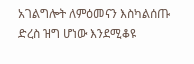አገልግሎት ለምዕመናን እስካልሰጡ ድረስ ዝግ ሆነው እንደሚቆዩ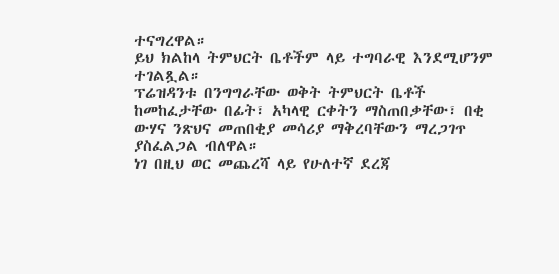ተናግረዋል።
ይህ ክልከላ ትምህርት ቤቶችም ላይ ተግባራዊ እንደሚሆንም ተገልጿል።
ፕሬዝዳንቱ በንግግራቸው ወቅት ትምህርት ቤቶች ከመከፈታቸው በፊት፣ አካላዊ ርቀትን ማስጠበቃቸው፣ በቂ ውሃና ንጽህና መጠበቂያ መሳሪያ ማቅረባቸውን ማረጋገጥ ያስፈልጋል ብለዋል።
ነገ በዚህ ወር መጨረሻ ላይ የሁለተኛ ደረጃ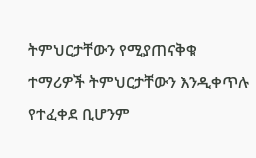ትምህርታቸውን የሚያጠናቅቁ ተማሪዎች ትምህርታቸውን እንዲቀጥሉ የተፈቀደ ቢሆንም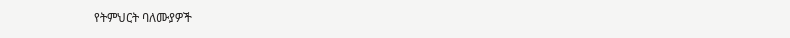የትምህርት ባለሙያዎች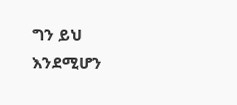ግን ይህ እንደሚሆን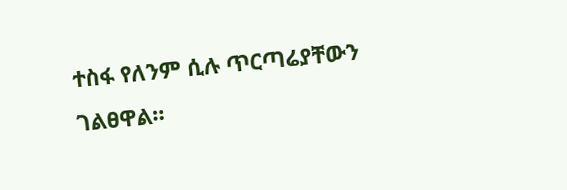ተስፋ የለንም ሲሉ ጥርጣሬያቸውን ገልፀዋል።